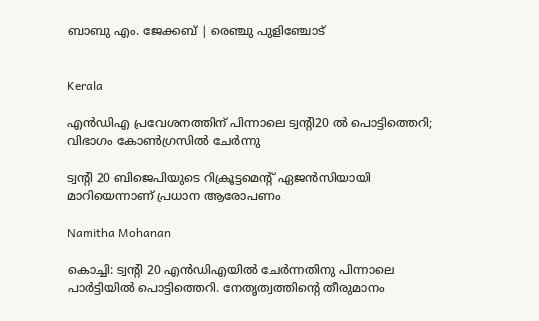ബാബു എം. ജേക്കബ് | രെഞ്ചു പുളിഞ്ചോട്


Kerala

എൻഡിഎ പ്രവേശനത്തിന് പിന്നാലെ ട്വന്‍റി20 ൽ പൊട്ടിത്തെറി; വിഭാഗം കോൺഗ്രസിൽ ചേർന്നു

ട്വന്‍റി 20 ബിജെപിയുടെ റിക്രൂട്ടമെന്‍റ് ഏജൻസിയായി മാറിയെന്നാണ് പ്രധാന ആരോപണം

Namitha Mohanan

കൊച്ചി: ട്വന്‍റി 20 എൻഡിഎയിൽ ചേർന്നതിനു പിന്നാലെ പാർട്ടിയിൽ പൊട്ടിത്തെറി. നേതൃത്വത്തിന്‍റെ തീരുമാനം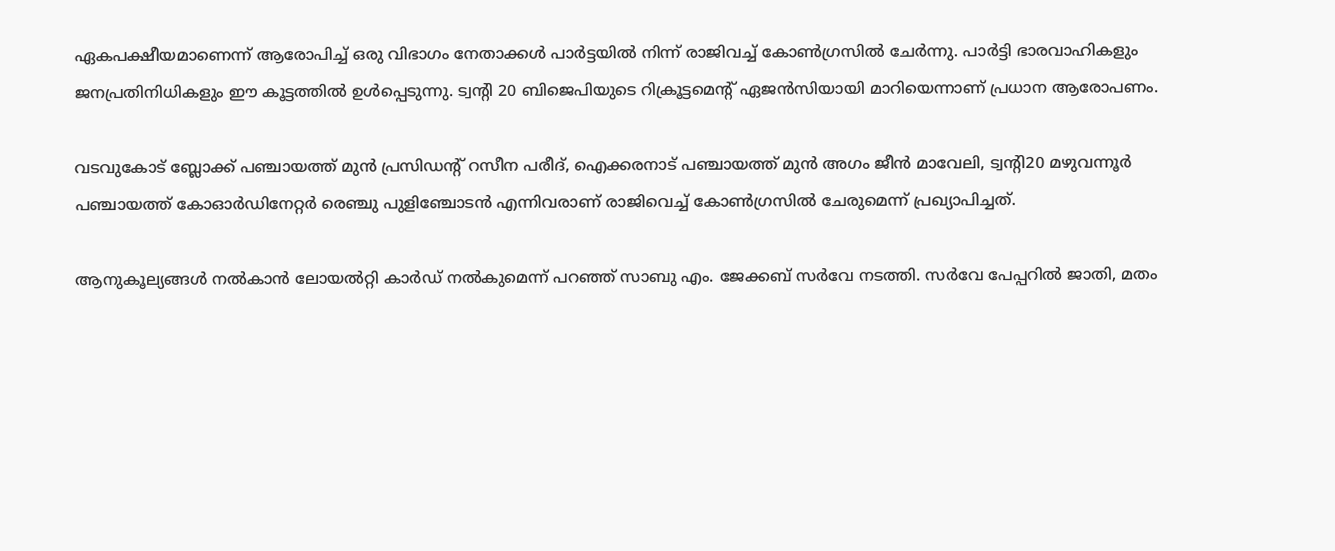ഏകപക്ഷീയമാണെന്ന് ആരോപിച്ച് ഒരു വിഭാഗം നേതാക്കൾ പാർട്ടയിൽ നിന്ന് രാജിവച്ച് കോൺഗ്രസിൽ ചേർന്നു. പാർട്ടി ഭാരവാഹികളും ജനപ്രതിനിധികളും ഈ കൂട്ടത്തിൽ ഉൾപ്പെടുന്നു. ട്വന്‍റി 20 ബിജെപിയുടെ റിക്രൂട്ടമെന്‍റ് ഏജൻസിയായി മാറിയെന്നാണ് പ്രധാന ആരോപണം.

വടവുകോട് ബ്ലോക്ക് പഞ്ചായത്ത് മുൻ പ്രസിഡന്‍റ് റസീന പരീദ്, ഐക്കരനാട് പഞ്ചായത്ത് മുൻ അഗം ജീൻ മാവേലി, ട്വന്‍റി20 മഴുവന്നൂര്‍ പഞ്ചായത്ത് കോഓര്‍ഡിനേറ്റര്‍ രെഞ്ചു പുളിഞ്ചോടൻ എന്നിവരാണ് രാജിവെച്ച് കോണ്‍ഗ്രസിൽ ചേരുമെന്ന് പ്രഖ്യാപിച്ചത്.

ആനുകൂല്യങ്ങൾ നൽകാൻ ലോയൽറ്റി കാർഡ് നൽകുമെന്ന് പറഞ്ഞ് സാബു എം. ജേക്കബ് സര്‍വേ നടത്തി. സർവേ പേപ്പറിൽ ജാതി, മതം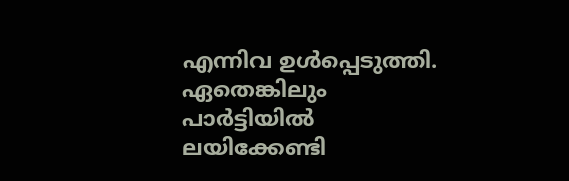എന്നിവ ഉൾപ്പെടുത്തി. ഏതെങ്കിലും പാർട്ടിയിൽ ലയിക്കേണ്ടി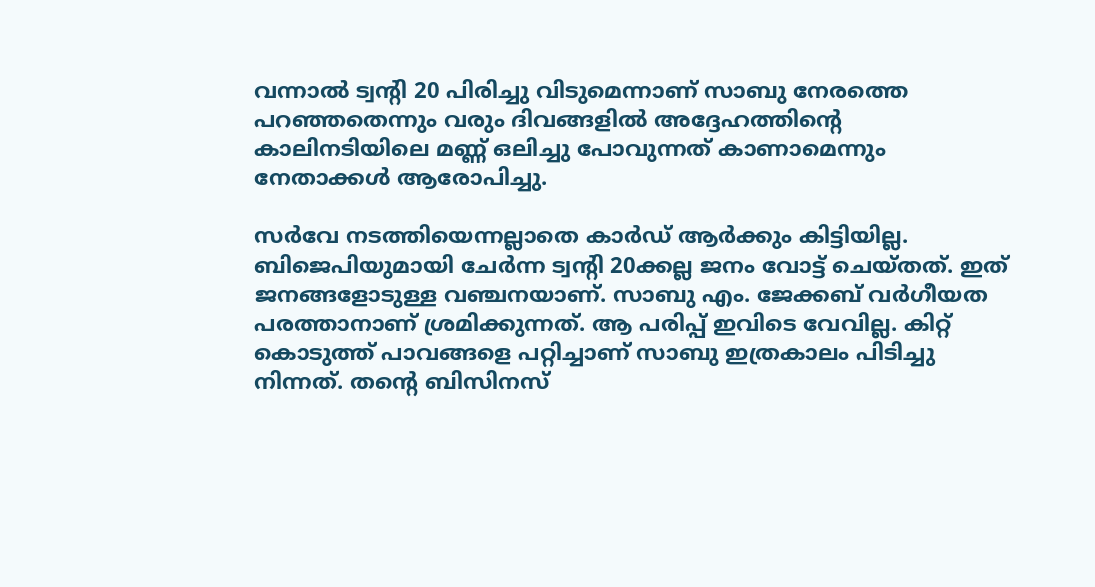വന്നാൽ ട്വന്‍റി 20 പിരിച്ചു വിടുമെന്നാണ് സാബു നേരത്തെ പറഞ്ഞതെന്നും വരും ദിവങ്ങളിൽ അദ്ദേഹത്തിന്‍റെ കാലിനടിയിലെ മണ്ണ് ഒലിച്ചു പോവുന്നത് കാണാമെന്നും നേതാക്കൾ ആരോപിച്ചു.

സർവേ നടത്തിയെന്നല്ലാതെ കാർഡ് ആർക്കും കിട്ടിയില്ല. ബിജെപിയുമായി ചേര്‍ന്ന ട്വന്‍റി 20ക്കല്ല ജനം വോട്ട് ചെയ്തത്. ഇത് ജനങ്ങളോടുള്ള വഞ്ചനയാണ്. സാബു എം. ജേക്കബ് വർഗീയത പരത്താനാണ് ശ്രമിക്കുന്നത്. ആ പരിപ്പ് ഇവിടെ വേവില്ല. കിറ്റ് കൊടുത്ത് പാവങ്ങളെ പറ്റിച്ചാണ് സാബു ഇത്രകാലം പിടിച്ചു നിന്നത്. തന്‍റെ ബിസിനസ്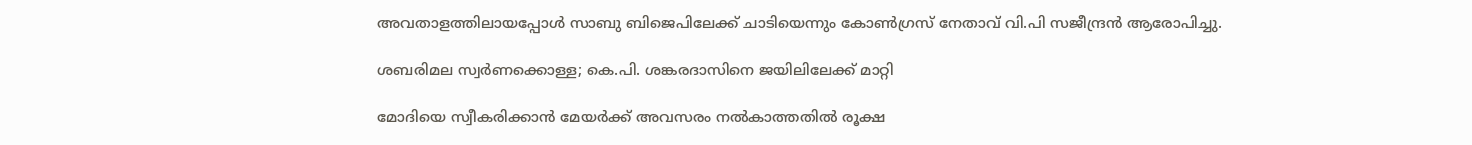അവതാളത്തിലായപ്പോൾ സാബു ബിജെപിലേക്ക് ചാടിയെന്നും കോൺഗ്രസ് നേതാവ് വി.പി സജീന്ദ്രൻ ആരോപിച്ചു.

ശബരിമല സ്വര്‍ണക്കൊള്ള; കെ.പി. ശങ്കരദാസിനെ ജയിലിലേക്ക് മാറ്റി

മോദിയെ സ്വീകരിക്കാൻ മേയർക്ക് അവസരം നൽകാത്തതിൽ രൂക്ഷ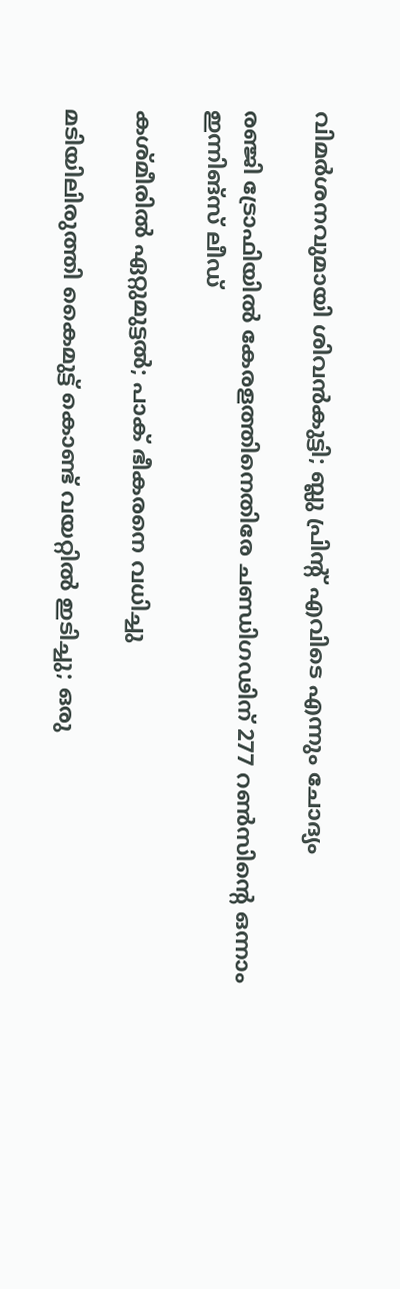വിമർശനവുമായി ശിവൻകുട്ടി; ബ്ലു പ്രിന്‍റ് എവിടെ എന്നും ചോദ്യം

രഞ്ജി ട്രോഫിയിൽ കേരളത്തിനെതിരേ ചണ്ഡിഗഢിന് 277 റൺസിന്‍റെ ഒന്നാം ഇന്നിങ്സ് ലീഡ്

കശ്മീരിൽ ഏറ്റുമുട്ടൽ; പാക് ഭീകരനെ വധിച്ചു

മടിയിലിരുത്തി കൈമുട്ട് കൊണ്ട് വയറ്റിൽ ഇടിച്ചു; ഒരു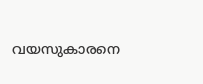വയസുകാരനെ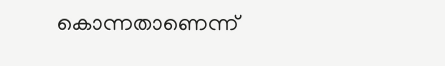കൊന്നതാണെന്ന്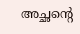അച്ഛന്‍റെ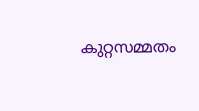കുറ്റസമ്മതം